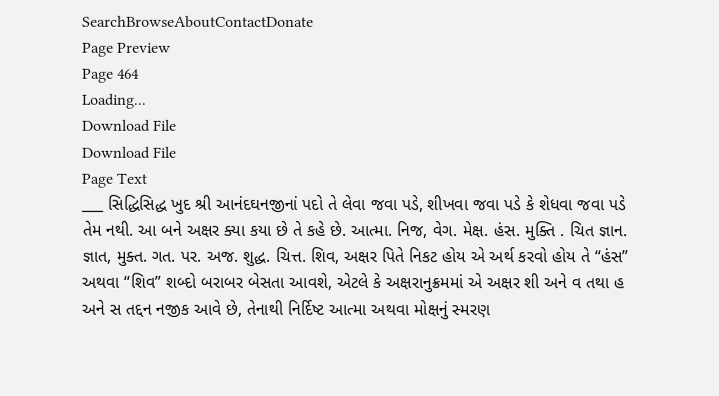SearchBrowseAboutContactDonate
Page Preview
Page 464
Loading...
Download File
Download File
Page Text
___ સિદ્ધિસિદ્ધ ખુદ શ્રી આનંદઘનજીનાં પદો તે લેવા જવા પડે, શીખવા જવા પડે કે શેધવા જવા પડે તેમ નથી. આ બને અક્ષર ક્યા કયા છે તે કહે છે. આત્મા. નિજ, વેગ. મેક્ષ. હંસ. મુક્તિ . ચિત જ્ઞાન. જ્ઞાત, મુક્ત. ગત. પર. અજ. શુદ્ધ. ચિત્ત. શિવ, અક્ષર પિતે નિકટ હોય એ અર્થ કરવો હોય તે “હંસ” અથવા “શિવ” શબ્દો બરાબર બેસતા આવશે, એટલે કે અક્ષરાનુક્રમમાં એ અક્ષર શી અને વ તથા હ અને સ તદ્દન નજીક આવે છે, તેનાથી નિર્દિષ્ટ આત્મા અથવા મોક્ષનું સ્મરણ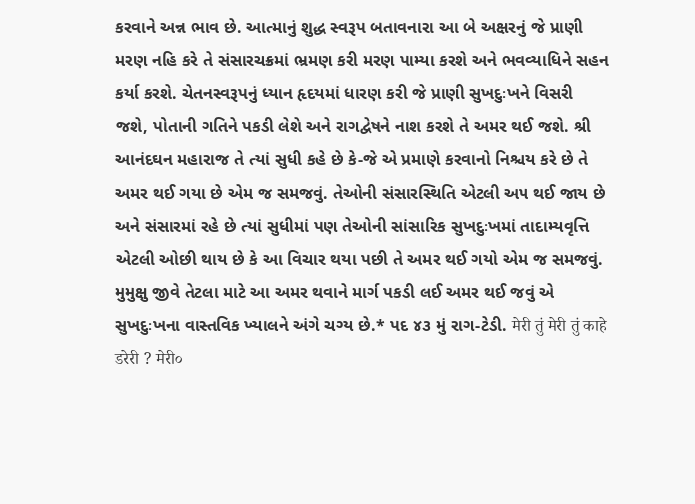કરવાને અન્ન ભાવ છે. આત્માનું શુદ્ધ સ્વરૂપ બતાવનારા આ બે અક્ષરનું જે પ્રાણી મરણ નહિ કરે તે સંસારચક્રમાં ભ્રમણ કરી મરણ પામ્યા કરશે અને ભવવ્યાધિને સહન કર્યા કરશે. ચેતનસ્વરૂપનું ધ્યાન હૃદયમાં ધારણ કરી જે પ્રાણી સુખદુઃખને વિસરી જશે, પોતાની ગતિને પકડી લેશે અને રાગદ્વેષને નાશ કરશે તે અમર થઈ જશે. શ્રી આનંદઘન મહારાજ તે ત્યાં સુધી કહે છે કે-જે એ પ્રમાણે કરવાનો નિશ્ચય કરે છે તે અમર થઈ ગયા છે એમ જ સમજવું. તેઓની સંસારસ્થિતિ એટલી અ૫ થઈ જાય છે અને સંસારમાં રહે છે ત્યાં સુધીમાં પણ તેઓની સાંસારિક સુખદુઃખમાં તાદામ્યવૃત્તિ એટલી ઓછી થાય છે કે આ વિચાર થયા પછી તે અમર થઈ ગયો એમ જ સમજવું. મુમુક્ષુ જીવે તેટલા માટે આ અમર થવાને માર્ગ પકડી લઈ અમર થઈ જવું એ સુખદુઃખના વાસ્તવિક ખ્યાલને અંગે ચગ્ય છે.* પદ ૪૩ મું રાગ-ટેડી. मेरी तुं मेरी तुं काहे डरेरी ? मेरी०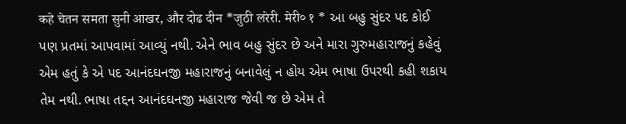कहे चेतन समता सुनी आखर, और दोढ दीन *जुठी लरेरी. मेरी० १ * આ બહુ સુંદર પદ કોઈ પણ પ્રતમાં આપવામાં આવ્યું નથી. એને ભાવ બહુ સુંદર છે અને મારા ગુરુમહારાજનું કહેવું એમ હતું કે એ પદ આનંદઘનજી મહારાજનું બનાવેલું ન હોય એમ ભાષા ઉપરથી કહી શકાય તેમ નથી. ભાષા તદ્દન આનંદઘનજી મહારાજ જેવી જ છે એમ તે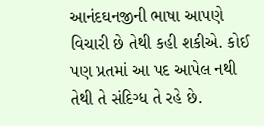આનંદઘનજીની ભાષા આપણે વિચારી છે તેથી કહી શકીએ. કોઈ પણ પ્રતમાં આ પદ આપેલ નથી તેથી તે સંદિગ્ધ તે રહે છે.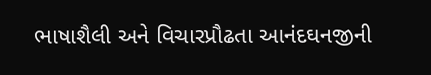ભાષાશૈલી અને વિચારપ્રૌઢતા આનંદઘનજીની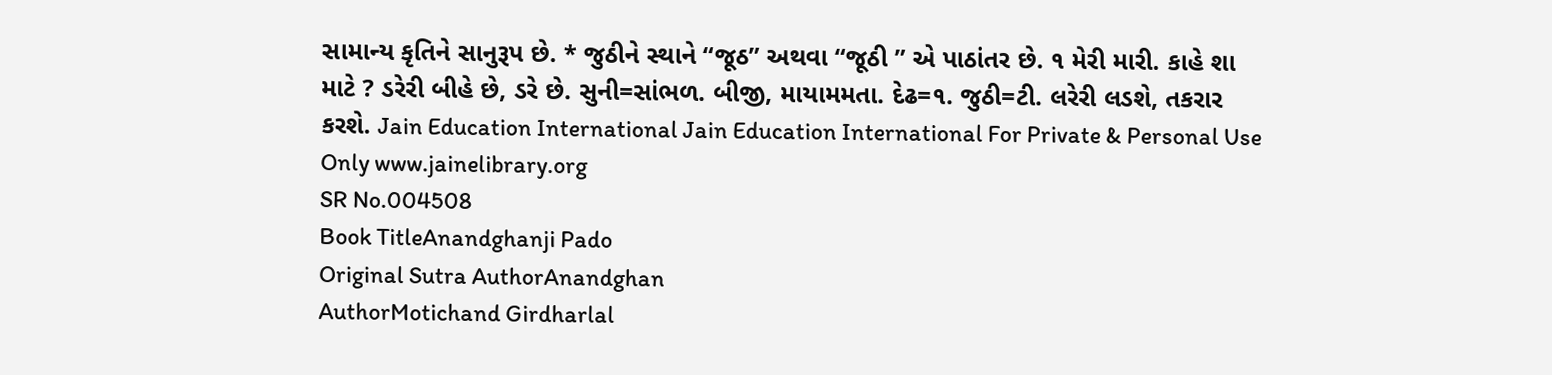સામાન્ય કૃતિને સાનુરૂપ છે. * જુઠીને સ્થાને “જૂઠ” અથવા “જૂઠી ” એ પાઠાંતર છે. ૧ મેરી મારી. કાહે શા માટે ? ડરેરી બીહે છે, ડરે છે. સુની=સાંભળ. બીજી, માયામમતા. દેઢ=૧. જુઠી=ટી. લરેરી લડશે, તકરાર કરશે. Jain Education International Jain Education International For Private & Personal Use Only www.jainelibrary.org
SR No.004508
Book TitleAnandghanji Pado
Original Sutra AuthorAnandghan
AuthorMotichand Girdharlal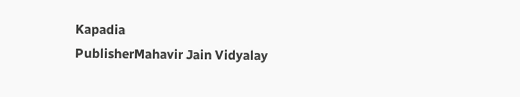Kapadia
PublisherMahavir Jain Vidyalay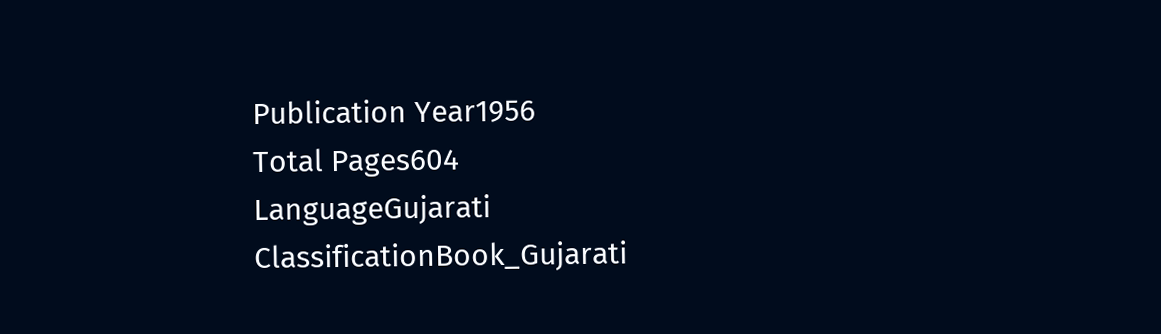Publication Year1956
Total Pages604
LanguageGujarati
ClassificationBook_Gujarati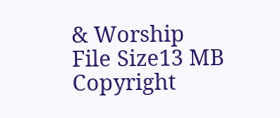& Worship
File Size13 MB
Copyright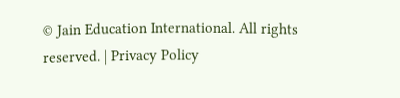© Jain Education International. All rights reserved. | Privacy Policy